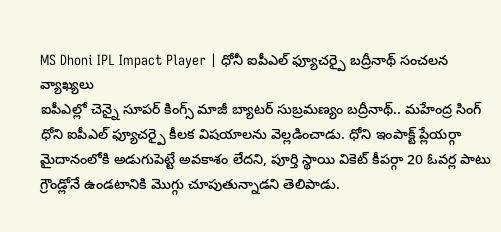MS Dhoni IPL Impact Player | ధోనీ ఐపీఎల్ ఫ్యూచర్పై బద్రీనాథ్ సంచలన వ్యాఖ్యలు
ఐపీఎల్లో చెన్నై సూపర్ కింగ్స్ మాజీ బ్యాటర్ సుబ్రమణ్యం బద్రీనాథ్.. మహేంద్ర సింగ్ ధోని ఐపీఎల్ ఫ్యూచర్పై కీలక విషయాలను వెల్లడించాడు. ధోని ఇంపాక్ట్ ప్లేయర్గా మైదానంలోకి అడుగుపెట్టే అవకాశం లేదని, పూర్తి స్థాయి వికెట్ కీపర్గా 20 ఓవర్ల పాటు గ్రౌండ్లోనే ఉండటానికి మొగ్గు చూపుతున్నాడని తెలిపాడు.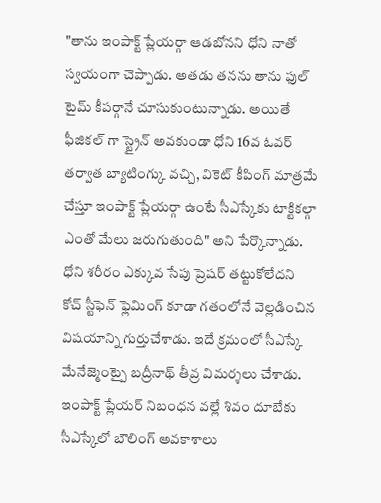"తాను ఇంపాక్ట్ ప్లేయర్గా ఆడబోనని ధోని నాతో స్వయంగా చెప్పాడు. అతడు తనను తాను ఫుల్ టైమ్ కీపర్గానే చూసుకుంటున్నాడు. అయితే ఫీజికల్ గా స్ట్రైన్ అవకుండా ధోని 16వ ఓవర్ తర్వాత బ్యాటింగ్కు వచ్చి, వికెట్ కీపింగ్ మాత్రమే చేస్తూ ఇంపాక్ట్ ప్లేయర్గా ఉంటే సీఎస్కేకు టాక్టికల్గా ఎంతో మేలు జరుగుతుంది" అని పేర్కొన్నాడు.
ధోని శరీరం ఎక్కువ సేపు ప్రెషర్ తట్టుకోలేదని కోచ్ స్టీఫెన్ ఫ్లెమింగ్ కూడా గతంలోనే వెల్లడించిన విషయాన్ని గుర్తుచేశాడు. ఇదే క్రమంలో సీఎస్కే మేనేజ్మెంట్పై బద్రీనాథ్ తీవ్ర విమర్శలు చేశాడు. ఇంపాక్ట్ ప్లేయర్ నిబంధన వల్లే శివం దూబేకు సీఎస్కేలో బౌలింగ్ అవకాశాలు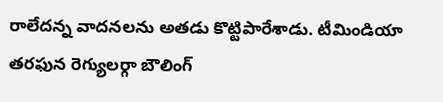రాలేదన్న వాదనలను అతడు కొట్టిపారేశాడు. టీమిండియా తరఫున రెగ్యులర్గా బౌలింగ్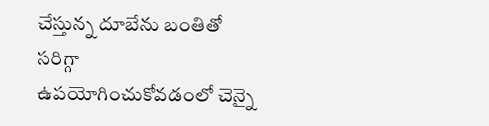చేస్తున్న దూబేను బంతితో సరిగ్గా ఉపయోగించుకోవడంలో చెన్నై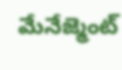మేనేజ్మెంట్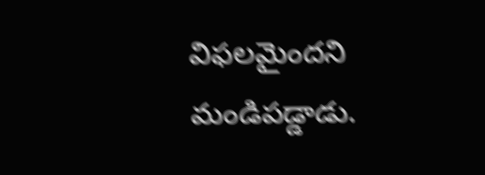విఫలమైందని మండిపడ్డాడు.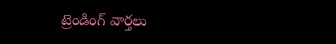ట్రెండింగ్ వార్తలు